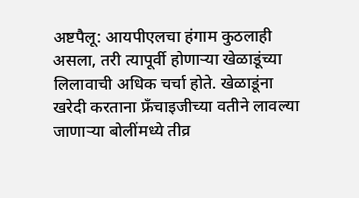अष्टपैलू: आयपीएलचा हंगाम कुठलाही असला, तरी त्यापूर्वी होणाऱ्या खेळाडूंच्या लिलावाची अधिक चर्चा होते. खेळाडूंना खरेदी करताना फ्रॅंचाइजीच्या वतीने लावल्या जाणाऱ्या बोलींमध्ये तीव्र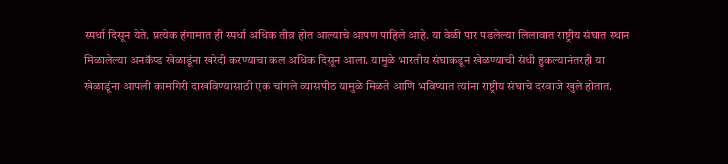स्पर्धा दिसून येते. प्रत्येक हंगामात ही स्पर्धा अधिक तीव्र होत आल्याचे आपण पाहिले आहे. या वेळी पार पडलेल्या लिलावात राष्ट्रीय संघात स्थान मिळालेल्या अनकॅप्ड खेळाडूंना खरेदी करण्याचा कल अधिक दिसून आला. यामुळे भारतीय संघाकडून खेळण्याची संधी हुकल्यानंतरही या खेळाडूंना आपली कामगिरी दाखविण्यासाठी एक चांगले व्यासपीठ यामुळे मिळते आणि भविष्यात त्यांना राष्ट्रीय संघाचे दरवाजे खुले होतात.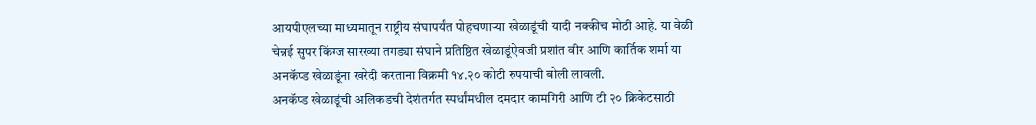आयपीएलच्या माध्यमातून राष्ट्रीय संघापर्यंत पोहचणाऱ्या खेळाडूंची यादी नक्कीच मोठी आहे. या वेळी चेन्नई सुपर किंग्ज सारख्या तगड्या संघाने प्रतिष्ठित खेळाडूंऐवजी प्रशांत वीर आणि कार्तिक शर्मा या अनकॅप्ड खेळाडूंना खरेदी करताना विक्रमी १४.२० कोटी रुपयाची बोली लावली.
अनकॅप्ड खेळाडूंची अलिकडची देशंतर्गत स्पर्धांमधील दमदार कामगिरी आणि टी २० क्रिकेटसाठी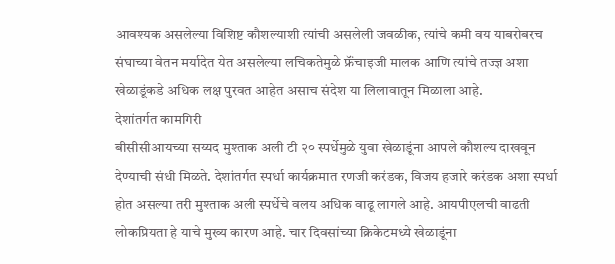आवश्यक असलेल्या विशिष्ट कौशल्याशी त्यांची असलेली जवळीक, त्यांचे कमी वय याबरोबरच संघाच्या वेतन मर्यादेत येत असलेल्या लचिकतेमुळे फ्रॅंचाइजी मालक आणि त्यांचे तज्ज्ञ अशा खेळाडूंकडे अधिक लक्ष पुरवत आहेत असाच संदेश या लिलावातून मिळाला आहे.
देशांतर्गत कामगिरी
बीसीसीआयच्या सय्यद मुश्ताक अली टी २० स्पर्धेमुळे युवा खेळाडूंना आपले कौशल्य दाखवून देण्याची संधी मिळते. देशांतर्गत स्पर्धा कार्यक्रमात रणजी करंडक, विजय हजारे करंडक अशा स्पर्धा होत असल्या तरी मुश्ताक अली स्पर्धेचे वलय अधिक वाढू लागले आहे. आयपीएलची वाढती लोकप्रियता हे याचे मुख्य कारण आहे. चार दिवसांच्या क्रिकेटमध्ये खेळाडूंना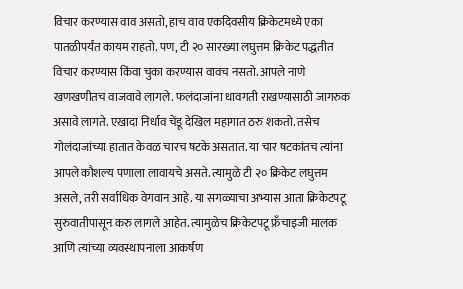विचार करण्यास वाव असतो, हाच वाव एकदिवसीय क्रिकेटमध्ये एका पातळीपर्यंत कायम राहतो. पण, टी २० सारख्या लघुत्तम क्रिकेट पद्धतीत विचार करण्यास किंवा चुका करण्यास वावच नसतो. आपले नाणे खणखणीतच वाजवावे लागले. फलंदाजांना धावगती राखण्यासाठी जागरुक असावे लागते. एखादा निर्धाव चेंडू देखिल महागात ठरु शकतो. तसेच गोलंदाजांच्या हातात केवळ चारच षटके असतात. या चार षटकांतच त्यांना आपले कौशल्य पणाला लावायचे असते. त्यामुळे टी २० क्रिकेट लघुत्तम असले, तरी सर्वाधिक वेगवान आहे. या सगळ्याचा अभ्यास आता क्रिकेटपटू सुरुवातीपासून करु लागले आहेत. त्यामुळेच क्रिकेटपटू फ्रॅंचाइजी मालक आणि त्यांच्या व्यवस्थापनाला आकर्षण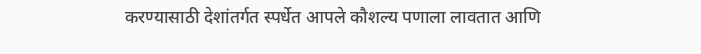करण्यासाठी देशांतर्गत स्पर्धेत आपले कौशल्य पणाला लावतात आणि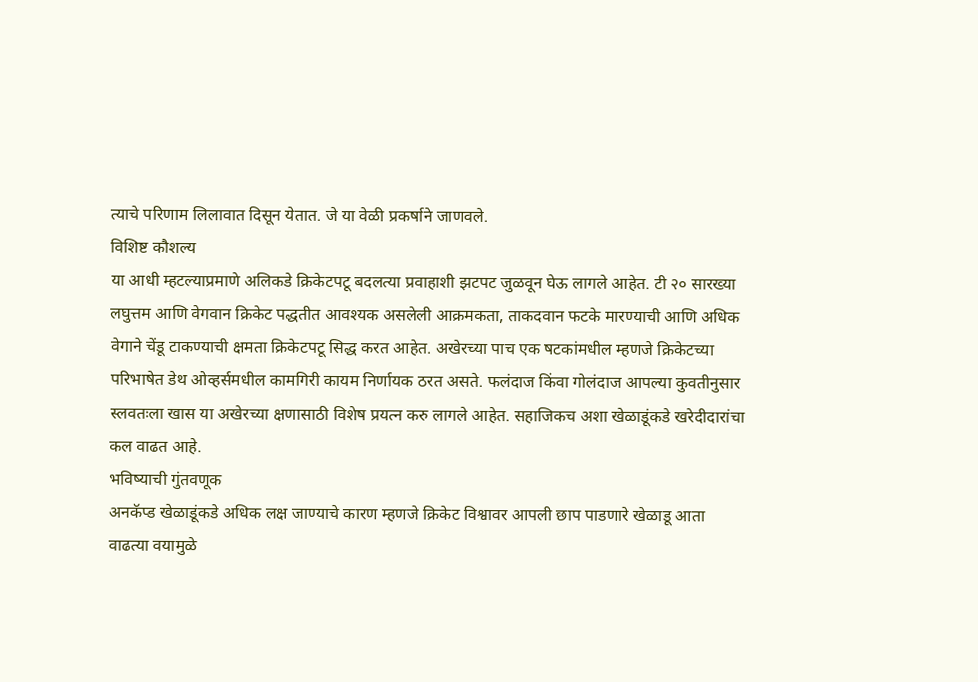त्याचे परिणाम लिलावात दिसून येतात. जे या वेळी प्रकर्षाने जाणवले.
विशिष्ट कौशल्य
या आधी म्हटल्याप्रमाणे अलिकडे क्रिकेटपटू बदलत्या प्रवाहाशी झटपट जुळवून घेऊ लागले आहेत. टी २० सारख्या लघुत्तम आणि वेगवान क्रिकेट पद्धतीत आवश्यक असलेली आक्रमकता, ताकदवान फटके मारण्याची आणि अधिक वेगाने चेंडू टाकण्याची क्षमता क्रिकेटपटू सिद्ध करत आहेत. अखेरच्या पाच एक षटकांमधील म्हणजे क्रिकेटच्या परिभाषेत डेथ ओव्हर्समधील कामगिरी कायम निर्णायक ठरत असते. फलंदाज किंवा गोलंदाज आपल्या कुवतीनुसार स्लवतःला खास या अखेरच्या क्षणासाठी विशेष प्रयत्न करु लागले आहेत. सहाजिकच अशा खेळाडूंकडे खरेदीदारांचा कल वाढत आहे.
भविष्याची गुंतवणूक
अनकॅप्ड खेळाडूंकडे अधिक लक्ष जाण्याचे कारण म्हणजे क्रिकेट विश्वावर आपली छाप पाडणारे खेळाडू आता वाढत्या वयामुळे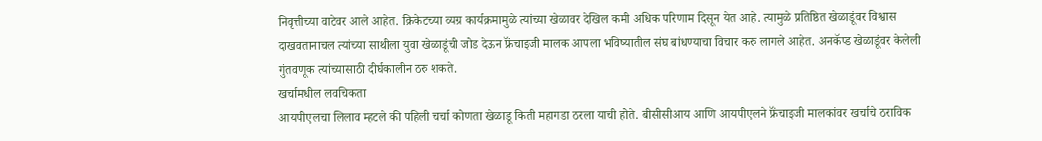निवृत्तीच्या वाटेवर आले आहेत. क्रिकेटच्या व्यग्र कार्यक्रमामुळे त्यांच्या खेळावर देखिल कमी अधिक परिणाम दिसून येत आहे. त्यामुळे प्रतिष्ठित खेळाडूंवर विश्वास दाखवतानाचल त्यांच्या साथीला युवा खेळाडूंची जोड देऊन फ्रॅंचाइजी मालक आपला भविष्यातील संघ बांधण्याचा विचार करु लागले आहेत. अनकॅप्ड खेळाडूंवर केलेली गुंतवणूक त्यांच्यासाठी दीर्घकालीन ठरु शकते.
खर्चामधील लवचिकता
आयपीएलचा लिलाव म्हटले की पहिली चर्चा कोणता खेळाडू किती महागडा ठरला याची होते. बीसीसीआय आणि आयपीएलने फ्रॅंचाइजी मालकांवर खर्चाचे ठराविक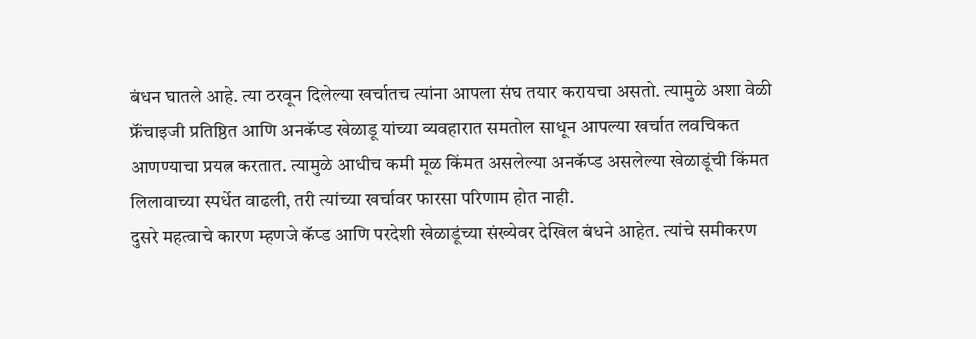बंधन घातले आहे. त्या ठरवून दिलेल्या खर्चातच त्यांना आपला संघ तयार करायचा असतो. त्यामुळे अशा वेळी फ्रॅंचाइजी प्रतिष्ठित आणि अनकॅप्ड खेळाडू यांच्या व्यवहारात समतोल साधून आपल्या खर्चात लवचिकत आणण्याचा प्रयत्न करतात. त्यामुळे आधीच कमी मूळ किंमत असलेल्या अनकॅप्ड असलेल्या खेळाडूंची किंमत लिलावाच्या स्पर्धेत वाढली, तरी त्यांच्या खर्चावर फारसा परिणाम होत नाही.
दुसरे महत्वाचे कारण म्हणजे कॅप्ड आणि परदेशी खेळाडूंच्या संख्येवर देखिल बंधने आहेत. त्यांचे समीकरण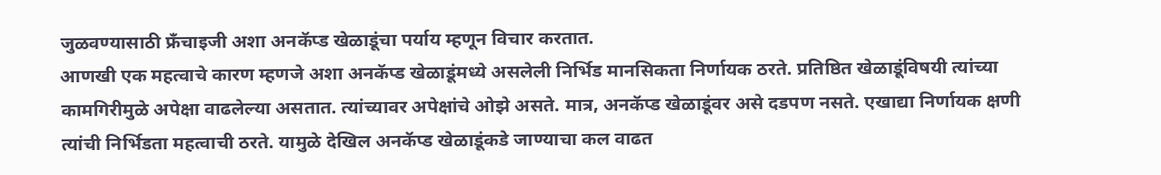जुळवण्यासाठी फ्रॅंचाइजी अशा अनकॅप्ड खेळाडूंचा पर्याय म्हणून विचार करतात.
आणखी एक महत्वाचे कारण म्हणजे अशा अनकॅप्ड खेळाडूंमध्ये असलेली निर्भिड मानसिकता निर्णायक ठरते. प्रतिष्ठित खेळाडूंविषयी त्यांच्या कामगिरीमुळे अपेक्षा वाढलेल्या असतात. त्यांच्यावर अपेक्षांचे ओझे असते. मात्र, अनकॅप्ड खेळाडूंवर असे दडपण नसते. एखाद्या निर्णायक क्षणी त्यांची निर्भिडता महत्वाची ठरते. यामुळे देखिल अनकॅप्ड खेळाडूंकडे जाण्याचा कल वाढत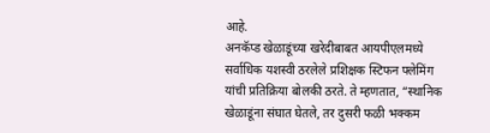आहे.
अनकॅप्ड खेळाडूंच्या खरेदीबाबत आयपीएलमध्ये सर्वाधिक यशस्वी ठरलेले प्रशिक्षक स्टिफन फ्लेमिंग यांची प्रतिक्रिया बोलकी ठरते. ते म्हणतात, “स्थानिक खेळाडूंना संघात घेतले, तर दुसरी फळी भक्कम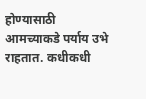होण्यासाठी आमच्याकडे पर्याय उभे राहतात. कधीकधी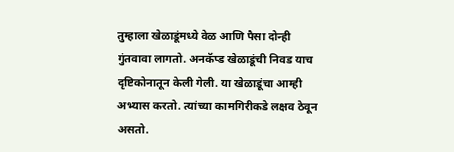तुम्हाला खेळाडूंमध्ये वेळ आणि पैसा दोन्ही गुंतवावा लागतो. अनकॅप्ड खेळाडूंची निवड याच दृष्टिकोनातून केली गेली. या खेळाडूंचा आम्ही अभ्यास करतो. त्यांच्या कामगिरीकडे लक्षव ठेवून असतो.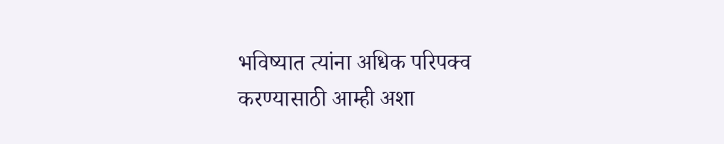भविष्यात त्यांना अधिक परिपक्व करण्यासाठी आम्ही अशा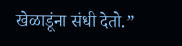खेळाडूंना संधी देतो.”